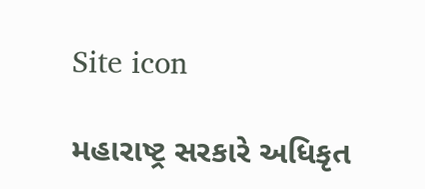Site icon

મહારાષ્ટ્ર સરકારે અધિકૃત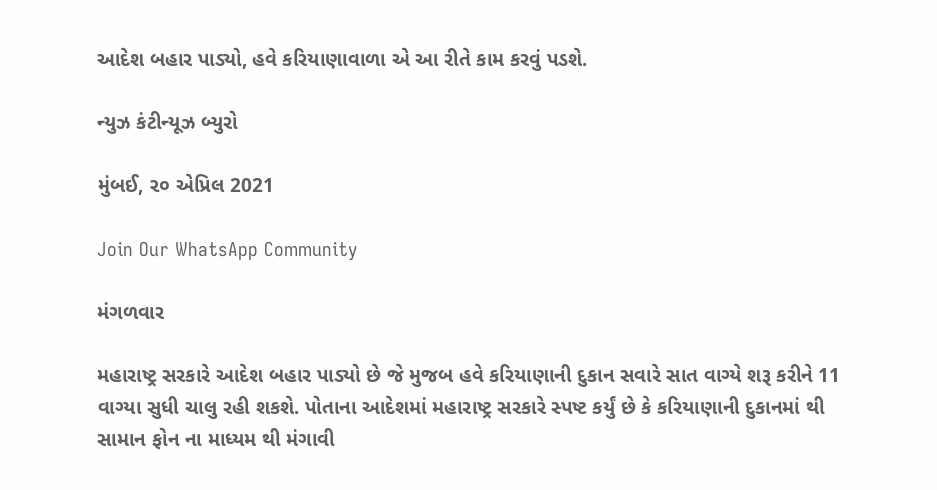આદેશ બહાર પાડ્યો, હવે કરિયાણાવાળા એ આ રીતે કામ કરવું પડશે.

ન્યુઝ કંટીન્યૂઝ બ્યુરો

મુંબઈ, ૨૦ એપ્રિલ 2021

Join Our WhatsApp Community

મંગળવાર

મહારાષ્ટ્ર સરકારે આદેશ બહાર પાડ્યો છે જે મુજબ હવે કરિયાણાની દુકાન સવારે સાત વાગ્યે શરૂ કરીને 11 વાગ્યા સુધી ચાલુ રહી શકશે. પોતાના આદેશમાં મહારાષ્ટ્ર સરકારે સ્પષ્ટ કર્યું છે કે કરિયાણાની દુકાનમાં થી સામાન ફોન ના માધ્યમ થી મંગાવી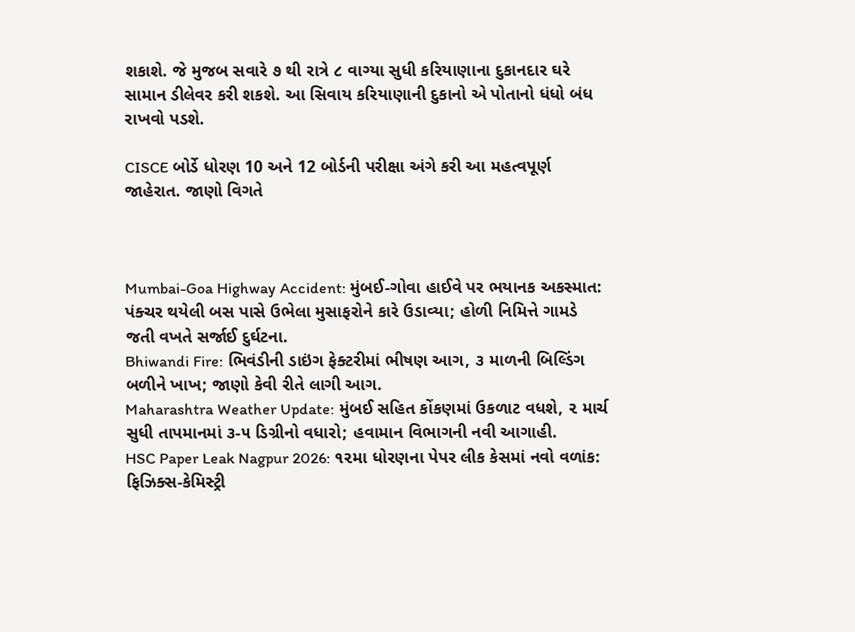શકાશે. જે મુજબ સવારે ૭ થી રાત્રે ૮ વાગ્યા સુધી કરિયાણાના દુકાનદાર ઘરે સામાન ડીલેવર કરી શકશે. આ સિવાય કરિયાણાની દુકાનો એ પોતાનો ધંધો બંધ રાખવો પડશે.

CISCE બોર્ડે ધોરણ 10 અને 12 બોર્ડની પરીક્ષા અંગે કરી આ મહત્વપૂર્ણ જાહેરાત. જાણો વિગતે



Mumbai-Goa Highway Accident: મુંબઈ-ગોવા હાઈવે પર ભયાનક અકસ્માત: પંક્ચર થયેલી બસ પાસે ઉભેલા મુસાફરોને કારે ઉડાવ્યા; હોળી નિમિત્તે ગામડે જતી વખતે સર્જાઈ દુર્ઘટના.
Bhiwandi Fire: ભિવંડીની ડાઇંગ ફેક્ટરીમાં ભીષણ આગ, ૩ માળની બિલ્ડિંગ બળીને ખાખ; જાણો કેવી રીતે લાગી આગ.
Maharashtra Weather Update: મુંબઈ સહિત કોંકણમાં ઉકળાટ વધશે, ૨ માર્ચ સુધી તાપમાનમાં ૩-૫ ડિગ્રીનો વધારો; હવામાન વિભાગની નવી આગાહી.
HSC Paper Leak Nagpur 2026: ૧૨મા ધોરણના પેપર લીક કેસમાં નવો વળાંક: ફિઝિક્સ-કેમિસ્ટ્રી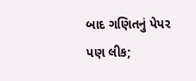બાદ ગણિતનું પેપર પણ લીક;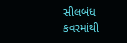સીલબંધ કવરમાંથી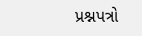પ્રશ્નપત્રો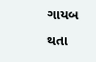ગાયબ થતા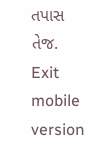તપાસ તેજ.
Exit mobile version